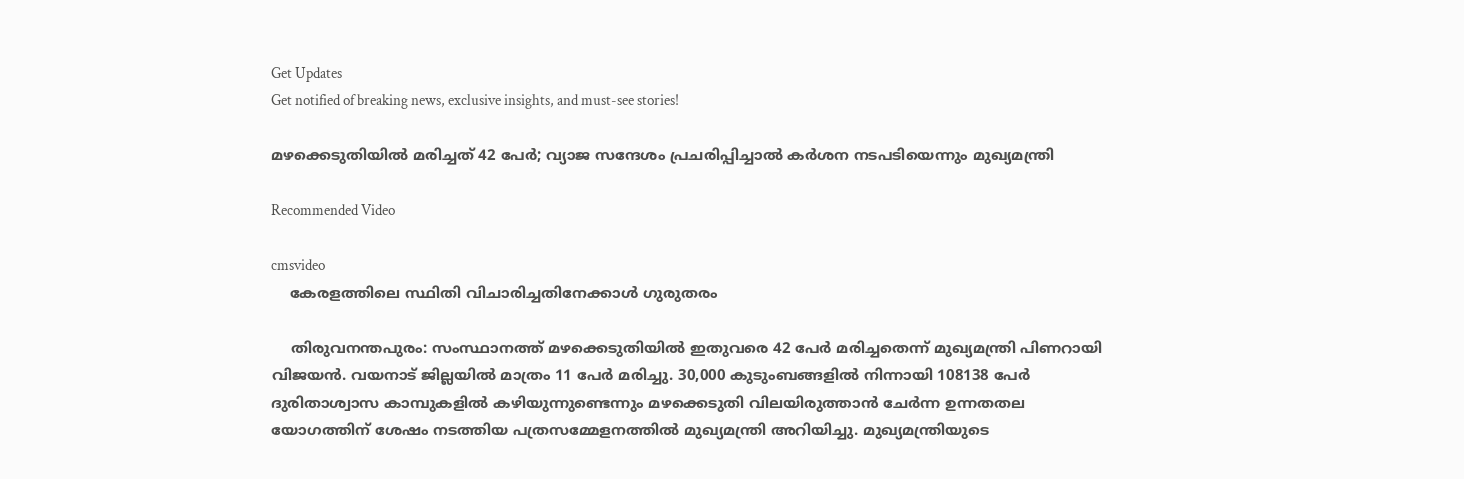Get Updates
Get notified of breaking news, exclusive insights, and must-see stories!

മഴക്കെടുതിയില്‍ മരിച്ചത് 42 പേര്‍; വ്യാജ സന്ദേശം പ്രചരിപ്പിച്ചാല്‍ കര്‍ശന നടപടിയെന്നും മുഖ്യമന്ത്രി

Recommended Video

cmsvideo
    കേരളത്തിലെ സ്ഥിതി വിചാരിച്ചതിനേക്കാള്‍ ഗുരുതരം

    തിരുവനന്തപുരം: സംസ്ഥാനത്ത് മഴക്കെടുതിയില്‍ ഇതുവരെ 42 പേര്‍ മരിച്ചതെന്ന് മുഖ്യമന്ത്രി പിണറായി വിജയന്‍. വയനാട് ജില്ലയില്‍ മാത്രം 11 പേര്‍ മരിച്ചു. 30,000 കുടുംബങ്ങളില്‍ നിന്നായി 108138 പേര്‍ ദുരിതാശ്വാസ കാമ്പുകളില്‍ കഴിയുന്നുണ്ടെന്നും മഴക്കെടുതി വിലയിരുത്താന്‍ ചേര്‍ന്ന ഉന്നതതല യോഗത്തിന് ശേഷം നടത്തിയ പത്രസമ്മേളനത്തില്‍ മുഖ്യമന്ത്രി അറിയിച്ചു. മുഖ്യമന്ത്രിയുടെ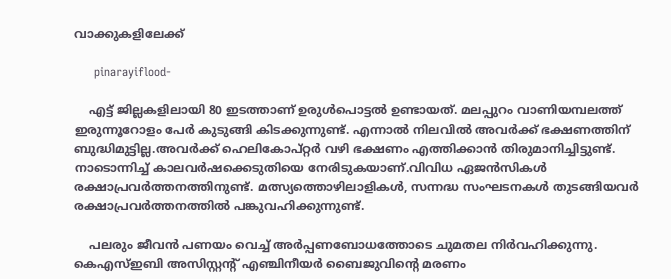വാക്കുകളിലേക്ക്

     pinarayiflood-

    എട്ട് ജില്ലകളിലായി 80 ഇടത്താണ് ഉരുള്‍പൊട്ടല്‍ ഉണ്ടായത്. മലപ്പുറം വാണിയമ്പലത്ത് ഇരുന്നൂറോളം പേര്‍ കുടുങ്ങി കിടക്കുന്നുണ്ട്. എന്നാല്‍ നിലവില്‍ അവര്‍ക്ക് ഭക്ഷണത്തിന് ബുദ്ധിമുട്ടില്ല.അവര്‍ക്ക് ഹെലികോപ്റ്റര്‍ വഴി ഭക്ഷണം എത്തിക്കാന്‍ തിരുമാനിച്ചിട്ടുണ്ട്. നാടൊന്നിച്ച് കാലവര്‍ഷക്കെടുതിയെ നേരിടുകയാണ്.വിവിധ ഏജന്‍സികള്‍ രക്ഷാപ്രവര്‍ത്തനത്തിനുണ്ട്. മത്സ്യത്തൊഴിലാളികള്‍, സന്നദ്ധ സംഘടനകള്‍ തുടങ്ങിയവര്‍ രക്ഷാപ്രവര്‍ത്തനത്തില്‍ പങ്കുവഹിക്കുന്നുണ്ട്.

    പലരും ജീവന്‍ പണയം വെച്ച് അര്‍പ്പണബോധത്തോടെ ചുമതല നിര്‍വഹിക്കുന്നു. കെഎസ്ഇബി അസിസ്റ്റന്‍റ് എഞ്ചിനീയര്‍ ബൈജുവിന്റെ മരണം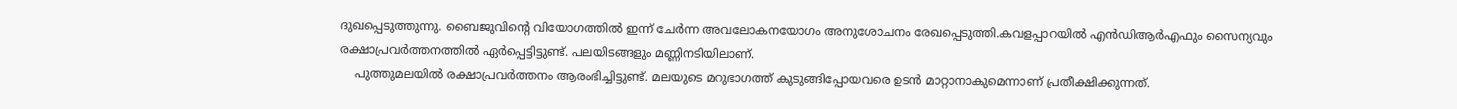ദുഖപ്പെടുത്തുന്നു. ബൈജുവിന്റെ വിയോഗത്തില്‍ ഇന്ന് ചേര്‍ന്ന അവലോകനയോഗം അനുശോചനം രേഖപ്പെടുത്തി.കവളപ്പാറയില്‍ എന്‍ഡിആര്‍എഫും സൈന്യവും രക്ഷാപ്രവര്‍ത്തനത്തില്‍ ഏര്‍പ്പെട്ടിട്ടുണ്ട്. പലയിടങ്ങളും മണ്ണിനടിയിലാണ്.
    പുത്തുമലയില്‍ രക്ഷാപ്രവര്‍ത്തനം ആരംഭിച്ചിട്ടുണ്ട്. മലയുടെ മറുഭാഗത്ത് കുടുങ്ങിപ്പോയവരെ ഉടന്‍ മാറ്റാനാകുമെന്നാണ് പ്രതീക്ഷിക്കുന്നത്.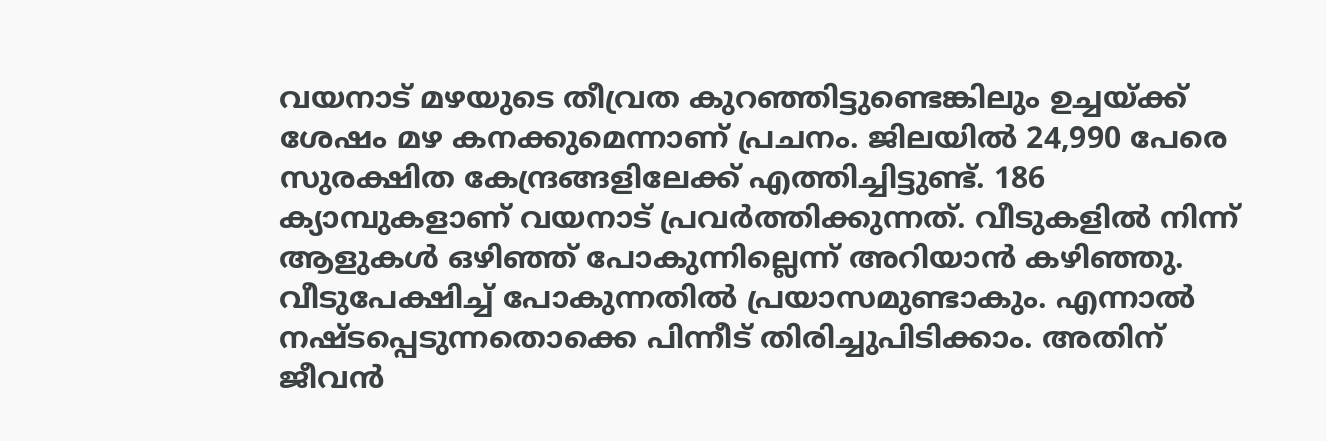വയനാട് മഴയുടെ തീവ്രത കുറഞ്ഞിട്ടുണ്ടെങ്കിലും ഉച്ചയ്ക്ക് ശേഷം മഴ കനക്കുമെന്നാണ് പ്രചനം. ജിലയില്‍ 24,990 പേരെ സുരക്ഷിത കേന്ദ്രങ്ങളിലേക്ക് എത്തിച്ചിട്ടുണ്ട്. 186 ക്യാമ്പുകളാണ് വയനാട് പ്രവര്‍ത്തിക്കുന്നത്. വീടുകളില്‍ നിന്ന് ആളുകള്‍ ഒഴിഞ്ഞ് പോകുന്നില്ലെന്ന് അറിയാന്‍ കഴിഞ്ഞു. വീടുപേക്ഷിച്ച് പോകുന്നതില്‍ പ്രയാസമുണ്ടാകും. എന്നാല്‍ നഷ്ടപ്പെടുന്നതൊക്കെ പിന്നീട് തിരിച്ചുപിടിക്കാം. അതിന് ജീവന്‍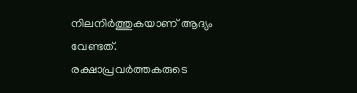നിലനിര്‍ത്തുകയാണ് ആദ്യം വേണ്ടത്. രക്ഷാപ്രവര്‍ത്തകരുടെ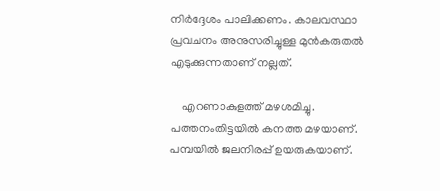നിര്‍ദ്ദേശം പാലിക്കണം. കാലവസ്ഥാ പ്രവചനം അനുസരിച്ചുള്ള മുന്‍കരുതല്‍ എടുക്കുന്നതാണ് നല്ലത്.

    എറണാകുളത്ത് മഴശമിച്ചു. പത്തനംതിട്ടയില്‍ കനത്ത മഴയാണ്. പമ്പയില്‍ ജലനിരപ്പ് ഉയരുകയാണ്.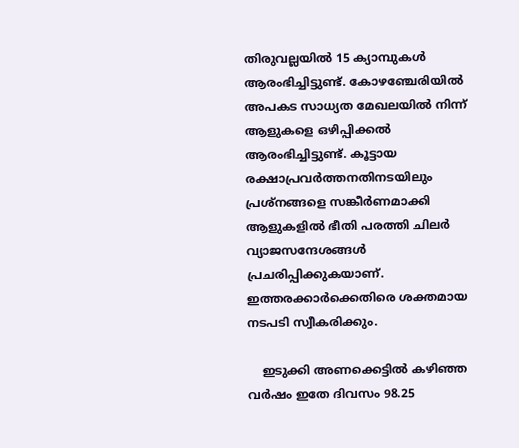തിരുവല്ലയില്‍ 15 ക്യാമ്പുകള്‍ ആരംഭിച്ചിട്ടുണ്ട്. കോഴഞ്ചേരിയില്‍ അപകട സാധ്യത മേഖലയില്‍ നിന്ന് ആളുകളെ ഒഴിപ്പിക്കല്‍ ആരംഭിച്ചിട്ടുണ്ട്. കൂട്ടായ രക്ഷാപ്രവര്‍ത്തനതിനടയിലും പ്രശ്നങ്ങളെ സങ്കീര്‍ണമാക്കി ആളുകളില്‍ ഭീതി പരത്തി ചിലര്‍ വ്യാജസന്ദേശങ്ങള്‍ പ്രചരിപ്പിക്കുകയാണ്. ഇത്തരക്കാര്‍ക്കെതിരെ ശക്തമായ നടപടി സ്വീകരിക്കും.

    ഇടുക്കി അണക്കെട്ടില്‍ കഴിഞ്ഞ വര്‍ഷം ഇതേ ദിവസം 98.25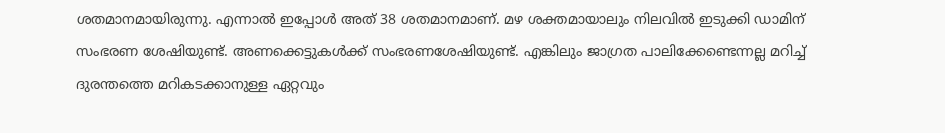ശതമാനമായിരുന്നു. എന്നാല്‍ ഇപ്പോള്‍ അത് 38 ശതമാനമാണ്. മഴ ശക്തമായാലും നിലവില്‍ ഇടുക്കി ഡാമിന് സംഭരണ ശേഷിയുണ്ട്. അണക്കെട്ടുകള്‍ക്ക് സംഭരണശേഷിയുണ്ട്. എങ്കിലും ജാഗ്രത പാലിക്കേണ്ടെന്നല്ല മറിച്ച് ദുരന്തത്തെ മറികടക്കാനുള്ള ഏറ്റവും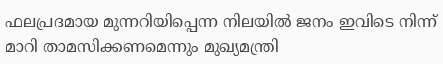ഫലപ്രദമായ മുന്നറിയിപ്പെന്ന നിലയില്‍ ജനം ഇവിടെ നിന്ന് മാറി താമസിക്കണമെന്നും മുഖ്യമന്ത്രി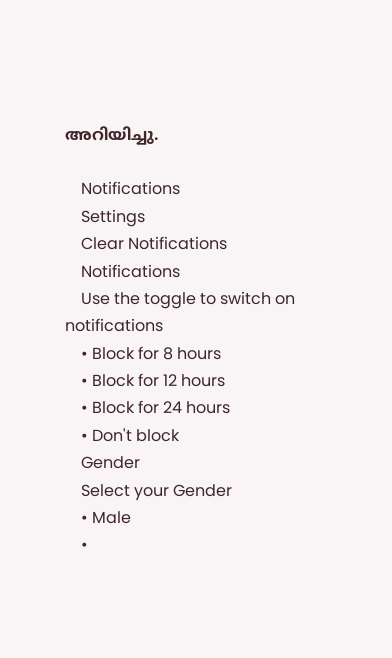അറിയിച്ചു.

    Notifications
    Settings
    Clear Notifications
    Notifications
    Use the toggle to switch on notifications
    • Block for 8 hours
    • Block for 12 hours
    • Block for 24 hours
    • Don't block
    Gender
    Select your Gender
    • Male
    •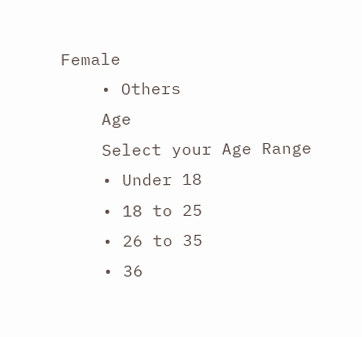Female
    • Others
    Age
    Select your Age Range
    • Under 18
    • 18 to 25
    • 26 to 35
    • 36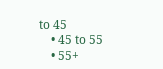to 45
    • 45 to 55
    • 55+